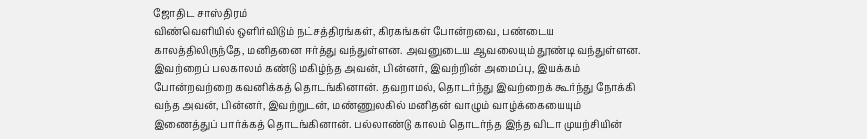ஜோதிட சாஸ்திரம்
விண்வெளியில் ஒளிர்விடும் நட்சத்திரங்கள், கிரகங்கள் போன்றவை, பண்டைய காலத்திலிருந்தே, மனிதனை ஈர்த்து வந்துள்ளன. அவனுடைய ஆவலையும் தூண்டி வந்துள்ளன. இவற்றைப் பலகாலம் கண்டு மகிழ்ந்த அவன், பின்னர், இவற்றின் அமைப்பு, இயக்கம் போன்றவற்றை கவனிக்கத் தொடங்கினான். தவறாமல், தொடர்ந்து இவற்றைக் கூர்ந்து நோக்கி வந்த அவன், பின்னர், இவற்றுடன், மண்ணுலகில் மனிதன் வாழும் வாழ்க்கையையும் இணைத்துப் பார்க்கத் தொடங்கினான். பல்லாண்டு காலம் தொடர்ந்த இந்த விடா முயற்சியின்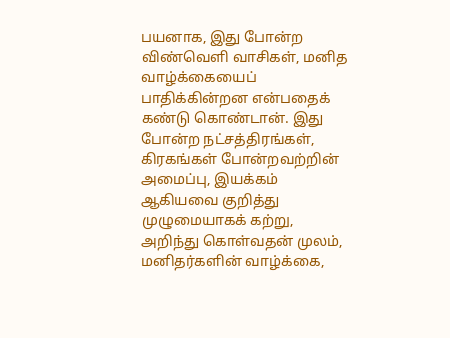பயனாக, இது போன்ற விண்வெளி வாசிகள், மனித வாழ்க்கையைப் பாதிக்கின்றன என்பதைக் கண்டு கொண்டான். இது போன்ற நட்சத்திரங்கள், கிரகங்கள் போன்றவற்றின் அமைப்பு, இயக்கம் ஆகியவை குறித்து முழுமையாகக் கற்று, அறிந்து கொள்வதன் முலம், மனிதர்களின் வாழ்க்கை,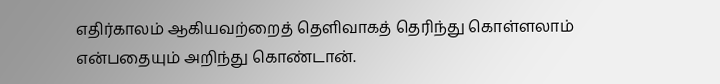எதிர்காலம் ஆகியவற்றைத் தெளிவாகத் தெரிந்து கொள்ளலாம் என்பதையும் அறிந்து கொண்டான்.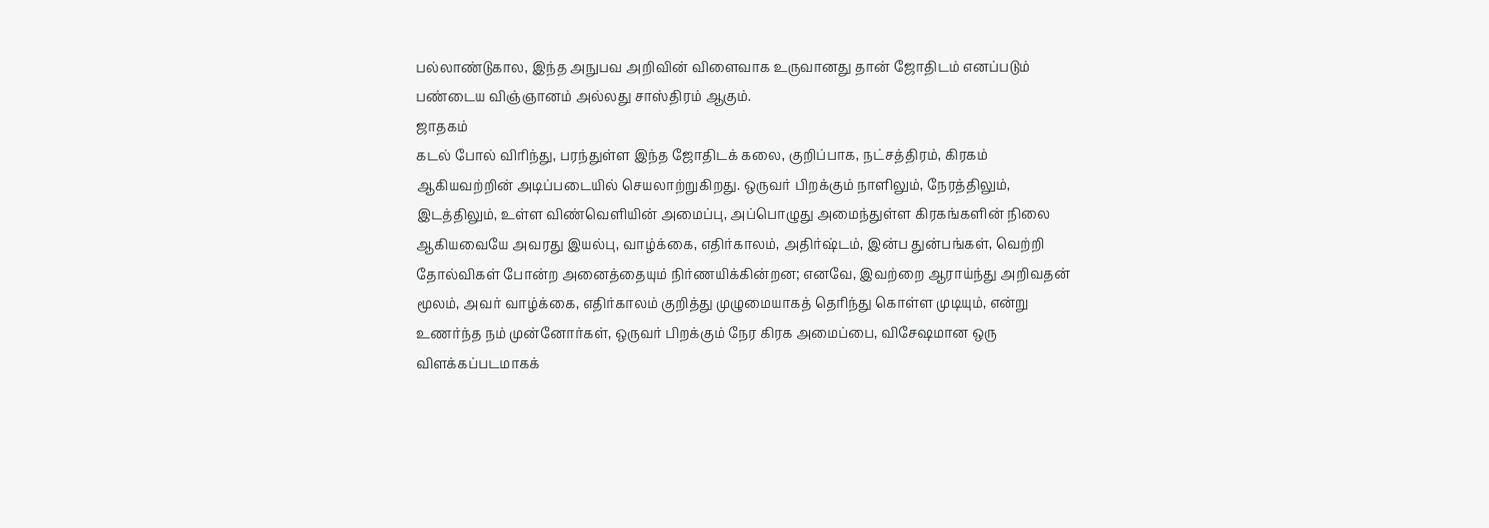பல்லாண்டுகால, இந்த அநுபவ அறிவின் விளைவாக உருவானது தான் ஜோதிடம் எனப்படும் பண்டைய விஞ்ஞானம் அல்லது சாஸ்திரம் ஆகும்.
ஜாதகம்
கடல் போல் விரிந்து, பரந்துள்ள இந்த ஜோதிடக் கலை, குறிப்பாக, நட்சத்திரம், கிரகம் ஆகியவற்றின் அடிப்படையில் செயலாற்றுகிறது. ஒருவர் பிறக்கும் நாளிலும், நேரத்திலும், இடத்திலும், உள்ள விண்வெளியின் அமைப்பு, அப்பொழுது அமைந்துள்ள கிரகங்களின் நிலை ஆகியவையே அவரது இயல்பு, வாழ்க்கை, எதிர்காலம், அதிர்ஷ்டம், இன்ப துன்பங்கள், வெற்றி தோல்விகள் போன்ற அனைத்தையும் நிர்ணயிக்கின்றன; எனவே, இவற்றை ஆராய்ந்து அறிவதன் மூலம், அவர் வாழ்க்கை, எதிர்காலம் குறித்து முழுமையாகத் தெரிந்து கொள்ள முடியும், என்று உணர்ந்த நம் முன்னோர்கள், ஒருவர் பிறக்கும் நேர கிரக அமைப்பை, விசேஷமான ஒரு விளக்கப்படமாகக்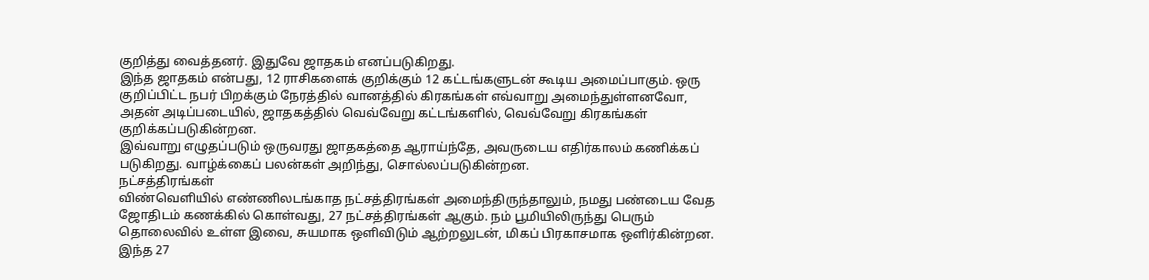குறித்து வைத்தனர். இதுவே ஜாதகம் எனப்படுகிறது.
இந்த ஜாதகம் என்பது, 12 ராசிகளைக் குறிக்கும் 12 கட்டங்களுடன் கூடிய அமைப்பாகும். ஒரு குறிப்பிட்ட நபர் பிறக்கும் நேரத்தில் வானத்தில் கிரகங்கள் எவ்வாறு அமைந்துள்ளனவோ, அதன் அடிப்படையில், ஜாதகத்தில் வெவ்வேறு கட்டங்களில், வெவ்வேறு கிரகங்கள் குறிக்கப்படுகின்றன.
இவ்வாறு எழுதப்படும் ஒருவரது ஜாதகத்தை ஆராய்ந்தே, அவருடைய எதிர்காலம் கணிக்கப் படுகிறது. வாழ்க்கைப் பலன்கள் அறிந்து, சொல்லப்படுகின்றன.
நட்சத்திரங்கள்
விண்வெளியில் எண்ணிலடங்காத நட்சத்திரங்கள் அமைந்திருந்தாலும், நமது பண்டைய வேத ஜோதிடம் கணக்கில் கொள்வது, 27 நட்சத்திரங்கள் ஆகும். நம் பூமியிலிருந்து பெரும் தொலைவில் உள்ள இவை, சுயமாக ஒளிவிடும் ஆற்றலுடன், மிகப் பிரகாசமாக ஒளிர்கின்றன.
இந்த 27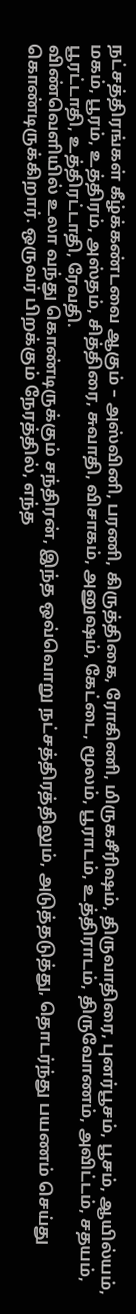நட்சத்திரங்கள் கீழ்க்கண்டவை ஆகும் – அஸ்வினி, பரணி, கிருத்திகை, ரோகிணி, மிருகசீரிஷம், திருவாதிரை, புனர்பூசம், பூசம், ஆயில்யம், மகம், பூரம், உத்திரம், அஸ்தம், சித்திரை, சுவாதி, விசாகம், அனுஷம், கேட்டை, மூலம், பூராடம், உத்திராடம், திருவோணம், அவிட்டம், சதயம், பூரட்டாதி, உத்திரட்டாதி, ரேவதி.
விண்வெளியில் உலா வந்து கொண்டிருக்கும் சந்திரன், இந்த ஒவ்வொறு நட்சத்திரத்திலும், அடுத்தடுத்து, தொடர்ந்து பயணம் செய்து கொண்டிருக்கிறார். ஒருவர் பிறக்கும் நேரத்தில், எந்த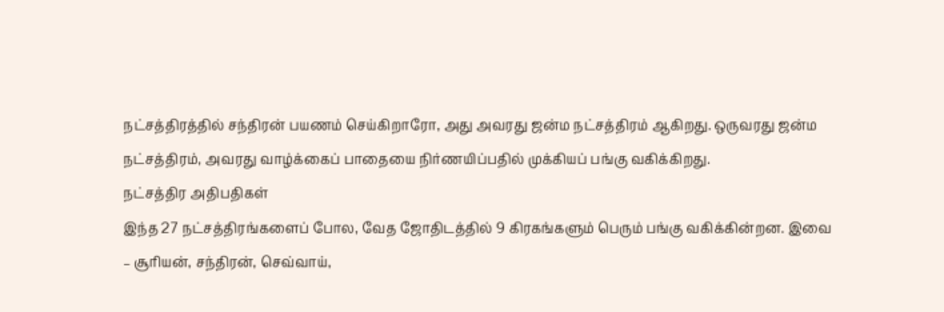நட்சத்திரத்தில் சந்திரன் பயணம் செய்கிறாரோ, அது அவரது ஜன்ம நட்சத்திரம் ஆகிறது. ஒருவரது ஜன்ம நட்சத்திரம், அவரது வாழ்க்கைப் பாதையை நிர்ணயிப்பதில் முக்கியப் பங்கு வகிக்கிறது.
நட்சத்திர அதிபதிகள்
இந்த 27 நட்சத்திரங்களைப் போல, வேத ஜோதிடத்தில் 9 கிரகங்களும் பெரும் பங்கு வகிக்கின்றன. இவை – சூரியன், சந்திரன், செவ்வாய்,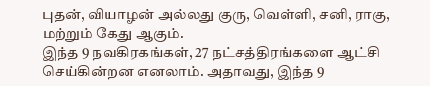புதன், வியாழன் அல்லது குரு, வெள்ளி, சனி, ராகு, மற்றும் கேது ஆகும்.
இந்த 9 நவகிரகங்கள், 27 நட்சத்திரங்களை ஆட்சி செய்கின்றன எனலாம். அதாவது, இந்த 9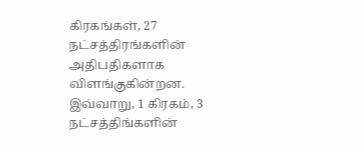கிரகங்கள், 27 நட்சத்திரங்களின் அதிபதிகளாக விளங்குகின்றன. இவ்வாறு, 1 கிரகம், 3 நட்சத்திங்களின்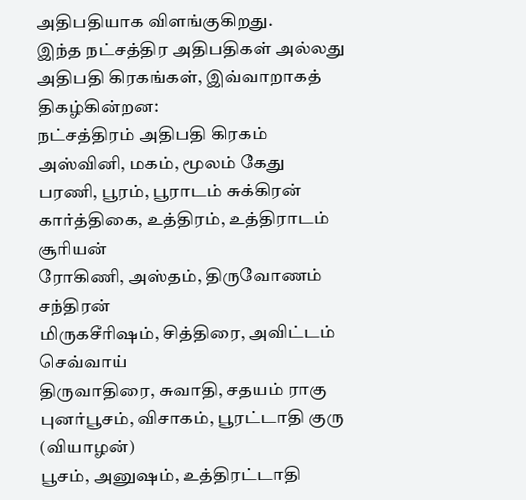அதிபதியாக விளங்குகிறது.
இந்த நட்சத்திர அதிபதிகள் அல்லது அதிபதி கிரகங்கள், இவ்வாறாகத் திகழ்கின்றன:
நட்சத்திரம் அதிபதி கிரகம்
அஸ்வினி, மகம், மூலம் கேது
பரணி, பூரம், பூராடம் சுக்கிரன்
கார்த்திகை, உத்திரம், உத்திராடம் சூரியன்
ரோகிணி, அஸ்தம், திருவோணம் சந்திரன்
மிருகசீரிஷம், சித்திரை, அவிட்டம் செவ்வாய்
திருவாதிரை, சுவாதி, சதயம் ராகு
புனர்பூசம், விசாகம், பூரட்டாதி குரு (வியாழன்)
பூசம், அனுஷம், உத்திரட்டாதி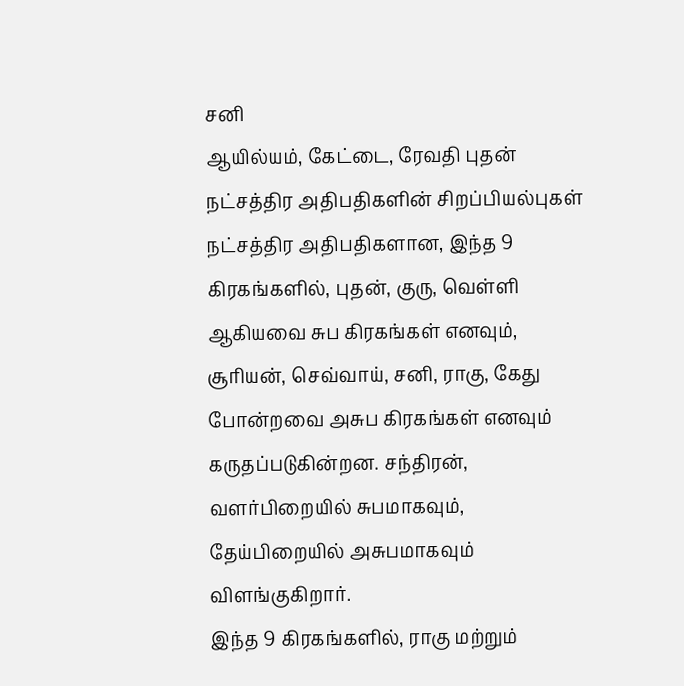சனி
ஆயில்யம், கேட்டை, ரேவதி புதன்
நட்சத்திர அதிபதிகளின் சிறப்பியல்புகள்
நட்சத்திர அதிபதிகளான, இந்த 9 கிரகங்களில், புதன், குரு, வெள்ளி ஆகியவை சுப கிரகங்கள் எனவும், சூரியன், செவ்வாய், சனி, ராகு, கேது போன்றவை அசுப கிரகங்கள் எனவும் கருதப்படுகின்றன. சந்திரன், வளர்பிறையில் சுபமாகவும், தேய்பிறையில் அசுபமாகவும் விளங்குகிறார்.
இந்த 9 கிரகங்களில், ராகு மற்றும்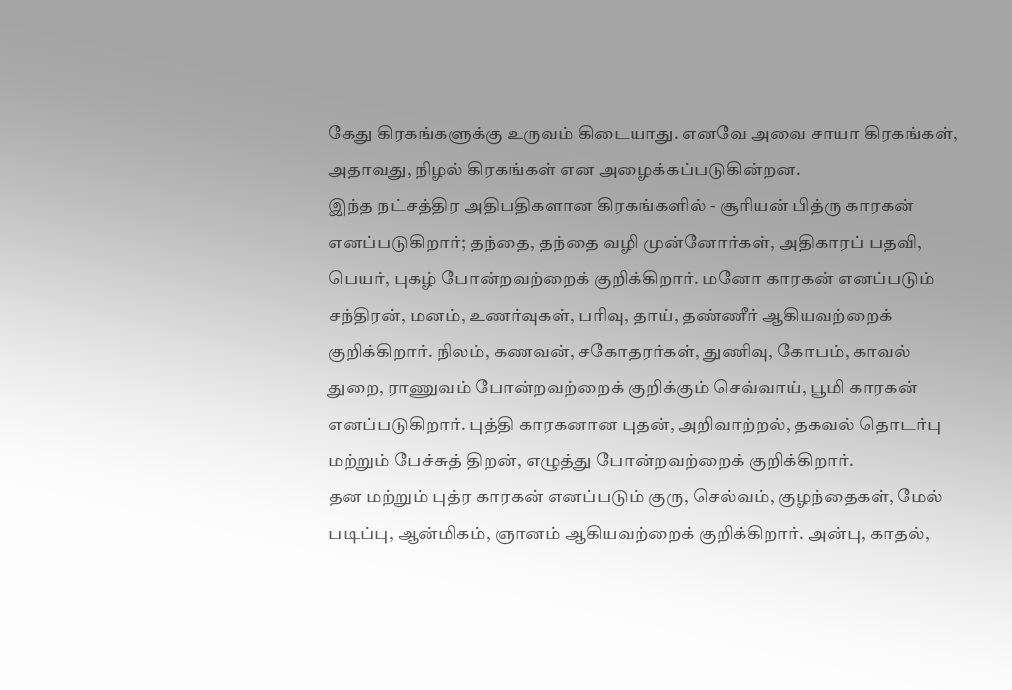கேது கிரகங்களுக்கு உருவம் கிடையாது. எனவே அவை சாயா கிரகங்கள், அதாவது, நிழல் கிரகங்கள் என அழைக்கப்படுகின்றன.
இந்த நட்சத்திர அதிபதிகளான கிரகங்களில் - சூரியன் பித்ரு காரகன் எனப்படுகிறார்; தந்தை, தந்தை வழி முன்னோர்கள், அதிகாரப் பதவி, பெயர், புகழ் போன்றவற்றைக் குறிக்கிறார். மனோ காரகன் எனப்படும் சந்திரன், மனம், உணர்வுகள், பரிவு, தாய், தண்ணீர் ஆகியவற்றைக் குறிக்கிறார். நிலம், கணவன், சகோதரர்கள், துணிவு, கோபம், காவல் துறை, ராணுவம் போன்றவற்றைக் குறிக்கும் செவ்வாய், பூமி காரகன் எனப்படுகிறார். புத்தி காரகனான புதன், அறிவாற்றல், தகவல் தொடர்பு மற்றும் பேச்சுத் திறன், எழுத்து போன்றவற்றைக் குறிக்கிறார்.
தன மற்றும் புத்ர காரகன் எனப்படும் குரு, செல்வம், குழந்தைகள், மேல் படிப்பு, ஆன்மிகம், ஞானம் ஆகியவற்றைக் குறிக்கிறார். அன்பு, காதல்,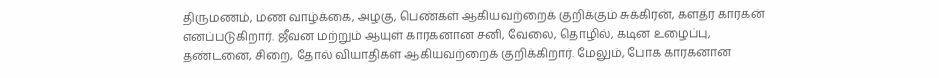திருமணம், மண வாழ்க்கை, அழகு, பெண்கள் ஆகியவற்றைக் குறிக்கும் சுக்கிரன், களத்ர காரகன் எனப்படுகிறார். ஜீவன மற்றும் ஆயுள் காரகனான சனி, வேலை, தொழில், கடின உழைப்பு, தண்டனை, சிறை, தோல் வியாதிகள் ஆகியவற்றைக் குறிக்கிறார். மேலும், போக காரகனான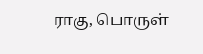ராகு, பொருள்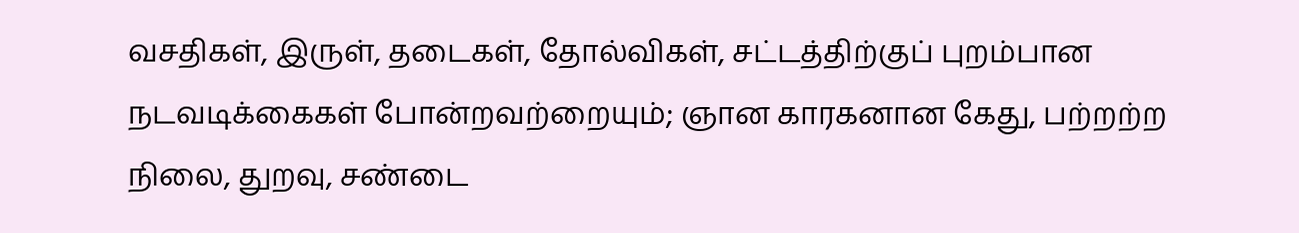வசதிகள், இருள், தடைகள், தோல்விகள், சட்டத்திற்குப் புறம்பான நடவடிக்கைகள் போன்றவற்றையும்; ஞான காரகனான கேது, பற்றற்ற நிலை, துறவு, சண்டை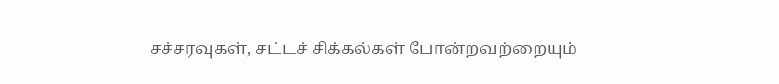சச்சரவுகள், சட்டச் சிக்கல்கள் போன்றவற்றையும்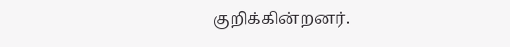குறிக்கின்றனர்.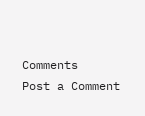Comments
Post a Comment